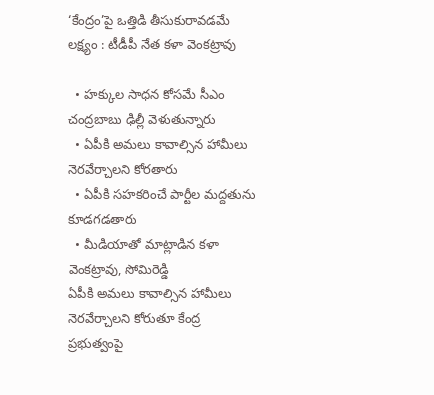‘కేంద్రం’పై ఒత్తిడి తీసుకురావడమే లక్ష్యం : టీడీపీ నేత కళా వెంకట్రావు

  • హక్కుల సాధన కోసమే సీఎం చంద్రబాబు ఢిల్లీ వెళుతున్నారు
  • ఏపీకి అమలు కావాల్సిన హామీలు నెరవేర్చాలని కోరతారు
  • ఏపీకి సహకరించే పార్టీల మద్దతును కూడగడతారు
  • మీడియాతో మాట్లాడిన కళా వెంకట్రావు, సోమిరెడ్డి
ఏపీకి అమలు కావాల్సిన హామీలు నెరవేర్చాలని కోరుతూ కేంద్ర ప్రభుత్వంపై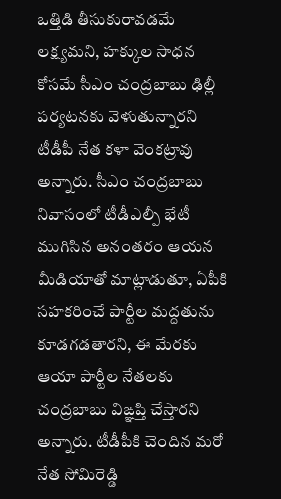ఒత్తిడి తీసుకురావడమే లక్ష్యమని, హక్కుల సాధన కోసమే సీఎం చంద్రబాబు ఢిల్లీ పర్యటనకు వెళుతున్నారని టీడీపీ నేత కళా వెంకట్రావు అన్నారు. సీఎం చంద్రబాబు నివాసంలో టీడీఎల్పీ భేటీ ముగిసిన అనంతరం ఆయన మీడియాతో మాట్లాడుతూ, ఏపీకి సహకరించే పార్టీల మద్దతును కూడగడతారని, ఈ మేరకు ఆయా పార్టీల నేతలకు చంద్రబాబు విఙ్ఞప్తి చేస్తారని అన్నారు. టీడీపీకి చెందిన మరో నేత సోమిరెడ్డి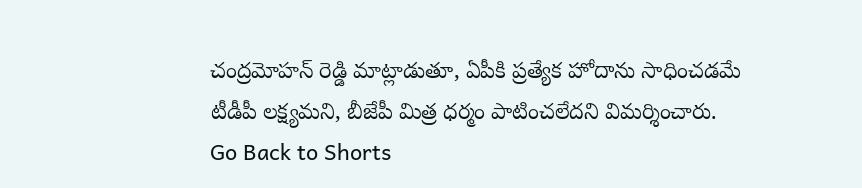చంద్రమోహన్ రెడ్డి మాట్లాడుతూ, ఏపీకి ప్రత్యేక హోదాను సాధించడమే టీడీపీ లక్ష్యమని, బీజేపీ మిత్ర ధర్మం పాటించలేదని విమర్శించారు.
Go Back to Shorts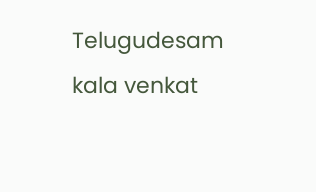Telugudesam
kala venkat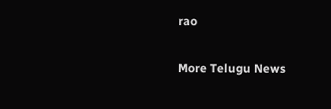rao

More Telugu News